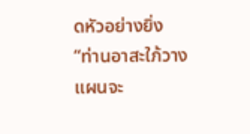ดหัวอย่างยิ่ง
“ท่านอาสะใภ้วางแผนจะ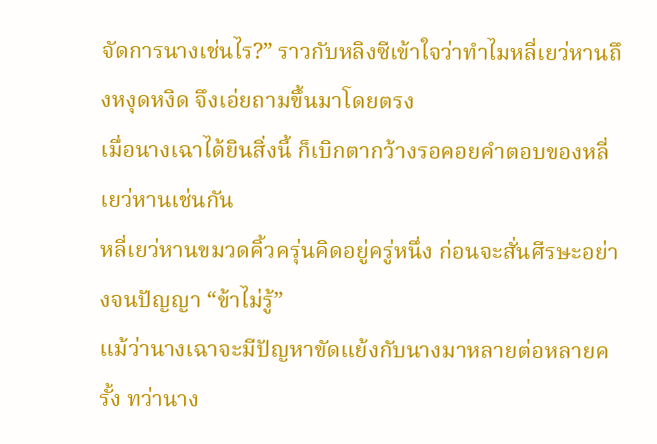จัดการนางเช่นไร?” ราวกับหลิงซีเข้าใจว่าทำไมหลี่เยว่หานถึงหงุดหงิด จึงเอ่ยถามขึ้นมาโดยตรง
เมื่อนางเฉาได้ยินสิ่งนี้ ก็เบิกตากว้างรอคอยคำตอบของหลี่เยว่หานเช่นกัน
หลี่เยว่หานขมวดคิ้วครุ่นคิดอยู่ครู่หนึ่ง ก่อนจะสั่นศีรษะอย่างจนปัญญา “ข้าไม่รู้”
แม้ว่านางเฉาจะมีปัญหาขัดแย้งกับนางมาหลายต่อหลายครั้ง ทว่านาง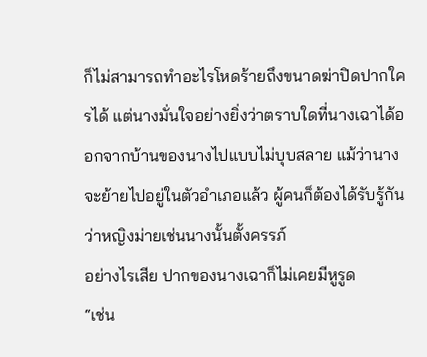ก็ไม่สามารถทำอะไรโหดร้ายถึงขนาดฆ่าปิดปากใครได้ แต่นางมั่นใจอย่างยิ่งว่าตราบใดที่นางเฉาได้ออกจากบ้านของนางไปแบบไม่บุบสลาย แม้ว่านางจะย้ายไปอยู่ในตัวอำเภอแล้ว ผู้คนก็ต้องได้รับรู้กันว่าหญิงม่ายเช่นนางนั้นตั้งครรภ์
อย่างไรเสีย ปากของนางเฉาก็ไม่เคยมีหูรูด
“เช่น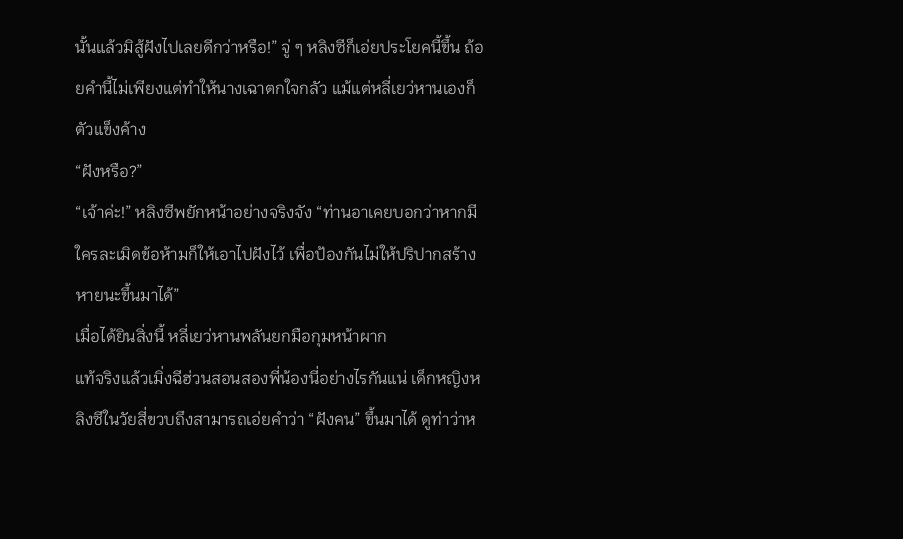นั้นแล้วมิสู้ฝังไปเลยดีกว่าหรือ!” จู่ ๆ หลิงซีก็เอ่ยประโยคนี้ขึ้น ถ้อยคำนี้ไม่เพียงแต่ทำให้นางเฉาตกใจกลัว แม้แต่หลี่เยว่หานเองก็ตัวแข็งค้าง
“ฝังหรือ?”
“เจ้าค่ะ!” หลิงซีพยักหน้าอย่างจริงจัง “ท่านอาเคยบอกว่าหากมีใครละเมิดข้อห้ามก็ให้เอาไปฝังไว้ เพื่อป้องกันไม่ให้ปริปากสร้างหายนะขึ้นมาได้”
เมื่อได้ยินสิ่งนี้ หลี่เยว่หานพลันยกมือกุมหน้าผาก
แท้จริงแล้วเมิ่งฉีฮ่วนสอนสองพี่น้องนี่อย่างไรกันแน่ เด็กหญิงหลิงซีในวัยสี่ขวบถึงสามารถเอ่ยคำว่า “ฝังคน” ขึ้นมาได้ ดูท่าว่าห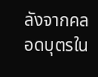ลังจากคลอดบุตรใน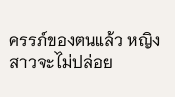ครรภ์ของตนแล้ว หญิงสาวจะไม่ปล่อย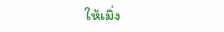ให้เมิ่ง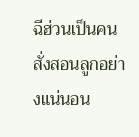ฉีฮ่วนเป็นคนสั่งสอนลูกอย่างแน่นอน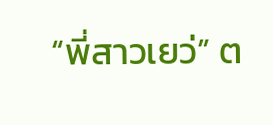“พี่สาวเยว่” ต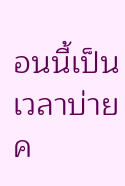อนนี้เป็นเวลาบ่ายค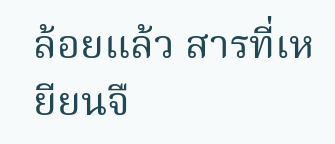ล้อยแล้ว สารที่เหยียนจื